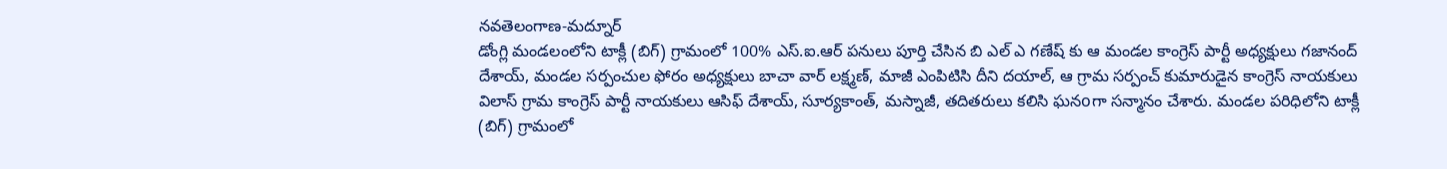నవతెలంగాణ-మద్నూర్
డోంగ్లి మండలంలోని టాక్లీ (బిగ్) గ్రామంలో 100% ఎస్.ఐ.ఆర్ పనులు పూర్తి చేసిన బి ఎల్ ఎ గణేష్ కు ఆ మండల కాంగ్రెస్ పార్టీ అధ్యక్షులు గజానంద్ దేశాయ్, మండల సర్పంచుల ఫోరం అధ్యక్షులు బాచా వార్ లక్ష్మణ్, మాజీ ఎంపిటిసి దీని దయాల్, ఆ గ్రామ సర్పంచ్ కుమారుడైన కాంగ్రెస్ నాయకులు విలాస్ గ్రామ కాంగ్రెస్ పార్టీ నాయకులు ఆసిఫ్ దేశాయ్, సూర్యకాంత్, మస్నాజీ, తదితరులు కలిసి ఘనoగా సన్మానం చేశారు. మండల పరిధిలోని టాక్లీ (బిగ్) గ్రామంలో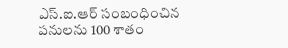ఎస్.ఐ.ఆర్ సంబంధించిన పనులను 100 శాతం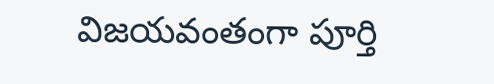విజయవంతంగా పూర్తి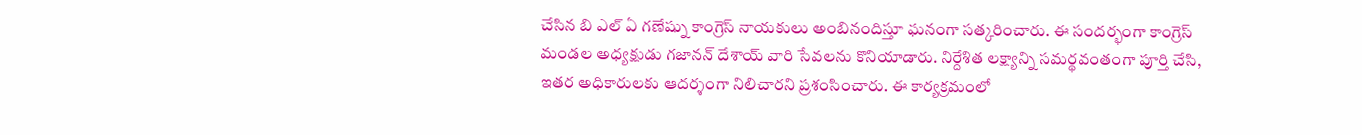చేసిన బి ఎల్ ఏ గణేష్ను కాంగ్రెస్ నాయకులు అంబినందిస్తూ ఘనంగా సత్కరించారు. ఈ సందర్భంగా కాంగ్రెస్ మండల అధ్యక్షుడు గజానన్ దేశాయ్ వారి సేవలను కొనియాడారు. నిర్దేశిత లక్ష్యాన్ని సమర్థవంతంగా పూర్తి చేసి, ఇతర అధికారులకు ఆదర్శంగా నిలిచారని ప్రశంసించారు. ఈ కార్యక్రమంలో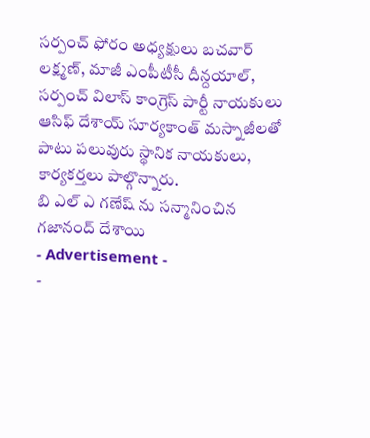సర్పంచ్ ఫోరం అధ్యక్షులు బచవార్ లక్ష్మణ్, మాజీ ఎంపీటీసీ దీన్దయాల్, సర్పంచ్ విలాస్ కాంగ్రెస్ పార్టీ నాయకులు ఆసిఫ్ దేశాయ్ సూర్యకాంత్ మస్నాజీలతో పాటు పలువురు స్థానిక నాయకులు, కార్యకర్తలు పాల్గొన్నారు.
బి ఎల్ ఎ గణేష్ ను సన్మానించిన గజానంద్ దేశాయి
- Advertisement -
-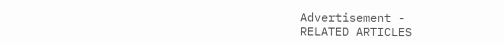Advertisement -
RELATED ARTICLES